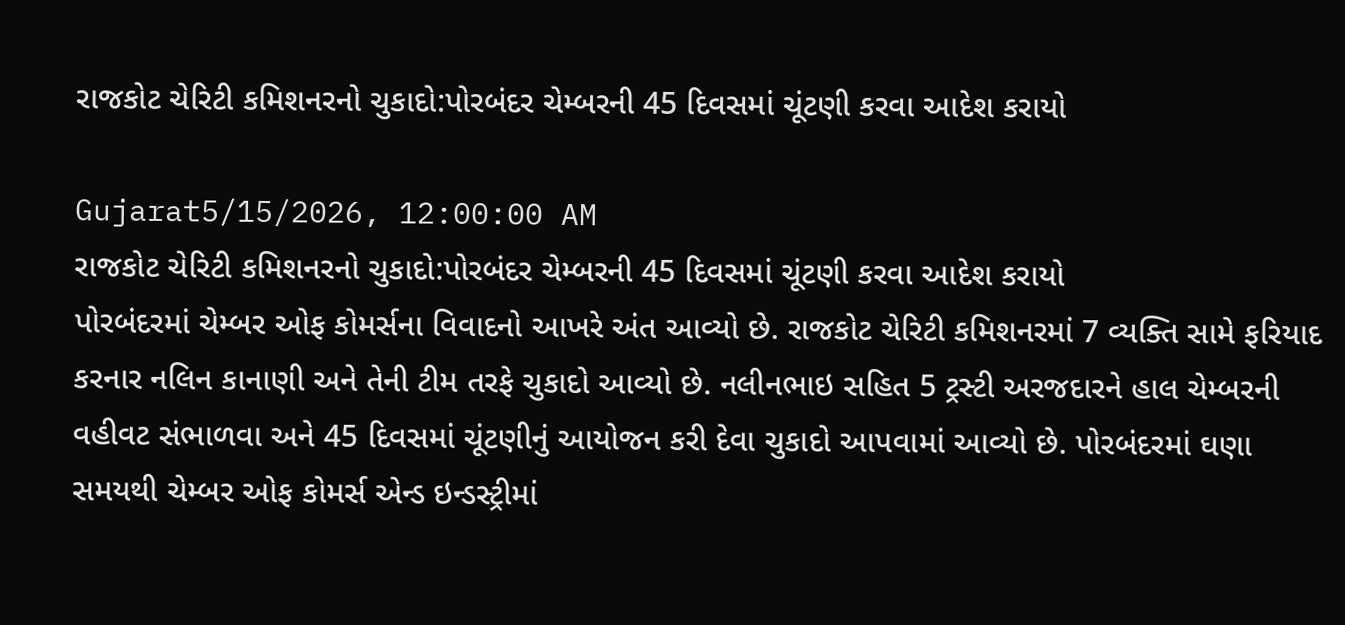રાજકોટ ચેરિટી કમિશનરનો ચુકાદો:પોરબંદર ચેમ્બરની 45 દિવસમાં ચૂંટણી કરવા આદેશ કરાયો

Gujarat5/15/2026, 12:00:00 AM
રાજકોટ ચેરિટી કમિશનરનો ચુકાદો:પોરબંદર ચેમ્બરની 45 દિવસમાં ચૂંટણી કરવા આદેશ કરાયો
પોરબંદરમાં ચેમ્બર ઓફ કોમર્સના વિવાદનો આખરે અંત આવ્યો છે. રાજકોટ ચેરિટી કમિશનરમાં 7 વ્યક્તિ સામે ફરિયાદ કરનાર નલિન કાનાણી અને તેની ટીમ તરફે ચુકાદો આવ્યો છે. નલીનભાઇ સહિત 5 ટ્રસ્ટી અરજદારને હાલ ચેમ્બરની વહીવટ સંભાળવા અને 45 દિવસમાં ચૂંટણીનું આયોજન કરી દેવા ચુકાદો આપવામાં આવ્યો છે. પોરબંદરમાં ઘણા સમયથી ચેમ્બર ઓફ કોમર્સ એન્ડ ઇન્ડસ્ટ્રીમાં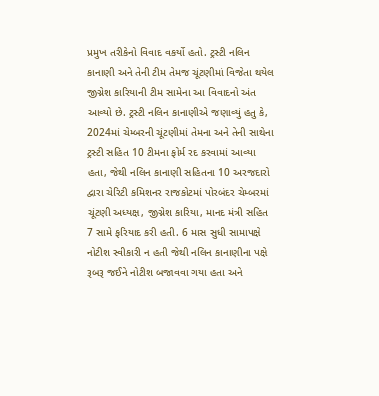પ્રમુખ તરીકેનો વિવાદ વકર્યો હતો. ટ્રસ્ટી નલિન કાનાણી અને તેની ટીમ તેમજ ચૂંટણીમાં વિજેતા થયેલ જીગ્નેશ કારિયાની ટીમ સામેના આ વિવાદનો અંત આવ્યો છે. ટ્રસ્ટી નલિન કાનાણીએ જણાવ્યું હતુ કે, 2024માં ચેમ્બરની ચૂંટણીમાં તેમના અને તેની સાથેના ટ્રસ્ટી સહિત 10 ટીમના ફોર્મ રદ કરવામાં આવ્યા હતા, જેથી નલિન કાનાણી સહિતના 10 અરજદારો દ્વારા ચેરિટી કમિશનર રાજકોટમાં પોરબંદર ચેમ્બરમાં ચૂંટણી અધ્યક્ષ, જીગ્નેશ કારિયા, માનદ મંત્રી સહિત 7 સામે ફરિયાદ કરી હતી. 6 માસ સુધી સામાપક્ષે નોટીશ સ્વીકારી ન હતી જેથી નલિન કાનાણીના પક્ષે રૂબરૂ જઈને નોટીશ બજાવવા ગયા હતા અને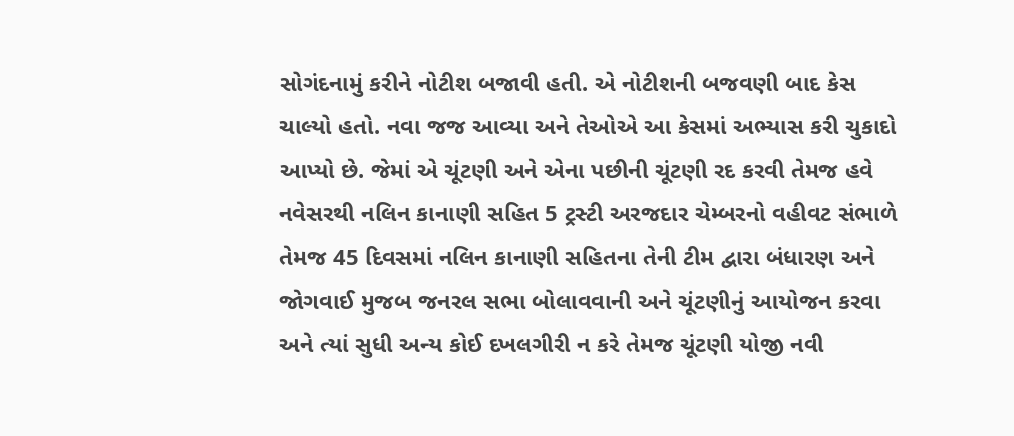સોગંદનામું કરીને નોટીશ બજાવી હતી. એ નોટીશની બજવણી બાદ કેસ ચાલ્યો હતો. નવા જજ આવ્યા અને તેઓએ આ કેસમાં અભ્યાસ કરી ચુકાદો આપ્યો છે. જેમાં એ ચૂંટણી અને એના પછીની ચૂંટણી રદ કરવી તેમજ હવે નવેસરથી નલિન કાનાણી સહિત 5 ટ્રસ્ટી અરજદાર ચેમ્બરનો વહીવટ સંભાળે તેમજ 45 દિવસમાં નલિન કાનાણી સહિતના તેની ટીમ દ્વારા બંધારણ અને જોગવાઈ મુજબ જનરલ સભા બોલાવવાની અને ચૂંટણીનું આયોજન કરવા અને ત્યાં સુધી અન્ય કોઈ દખલગીરી ન કરે તેમજ ચૂંટણી યોજી નવી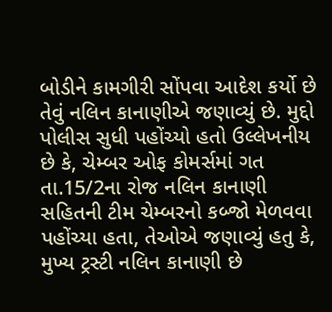બોડીને કામગીરી સોંપવા આદેશ કર્યો છે તેવું નલિન કાનાણીએ જણાવ્યું છે. મુદ્દો પોલીસ સુધી પહોંચ્યો હતો ઉલ્લેખનીય છે કે, ચેમ્બર ઓફ કોમર્સમાં ગત તા.15/2ના રોજ નલિન કાનાણી સહિતની ટીમ ચેમ્બરનો કબ્જો મેળવવા પહોંચ્યા હતા, તેઓએ જણાવ્યું હતુ કે, મુખ્ય ટ્રસ્ટી નલિન કાનાણી છે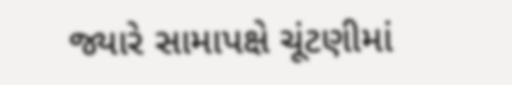જ્યારે સામાપક્ષે ચૂંટણીમાં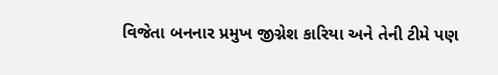વિજેતા બનનાર પ્રમુખ જીગ્નેશ કારિયા અને તેની ટીમે પણ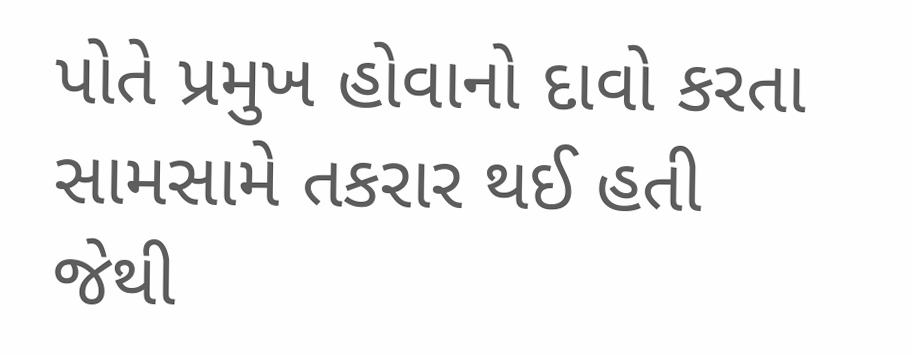પોતે પ્રમુખ હોવાનો દાવો કરતા સામસામે તકરાર થઈ હતી જેથી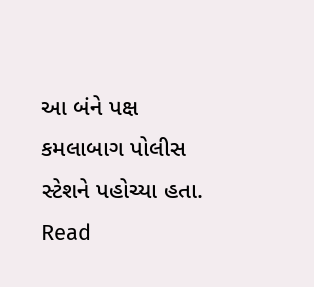આ બંને પક્ષ કમલાબાગ પોલીસ સ્ટેશને પહોચ્યા હતા.
Read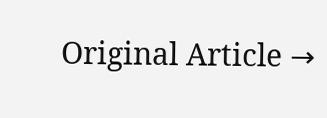Original Article →